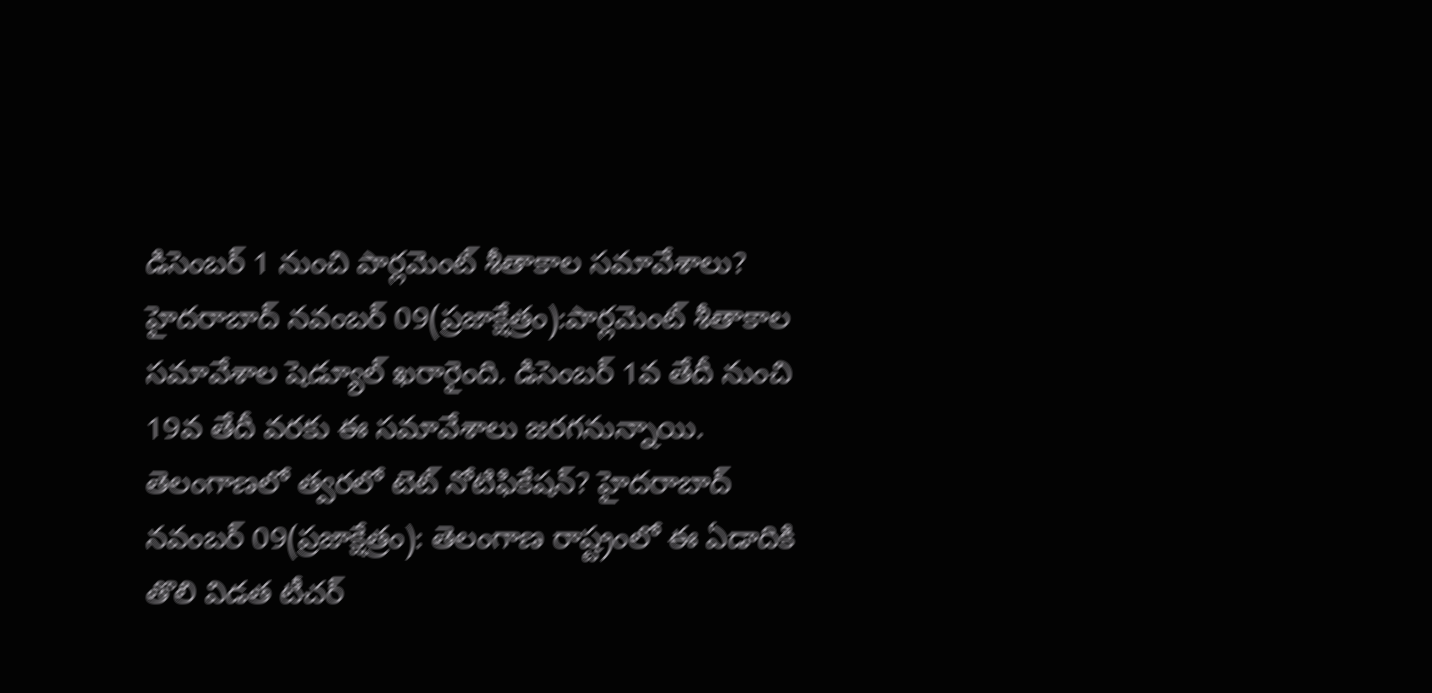డిసెంబర్ 1 నుంచి పార్లమెంట్ శీతాకాల సమావేశాలు? హైదరాబాద్ నవంబర్ 09(ప్రజాక్షేత్రం):పార్లమెంట్ శీతాకాల సమావేశాల షెడ్యూల్ ఖరారైంది. డిసెంబర్ 1వ తేదీ నుంచి 19వ తేదీ వరకు ఈ సమావేశాలు జరగనున్నాయి.
తెలంగాణలో త్వరలో టెట్ నోటిఫికేషన్? హైదరాబాద్ నవంబర్ 09(ప్రజాక్షేత్రం): తెలంగాణ రాష్ట్రంలో ఈ ఏడాదికి తొలి విడత టీచర్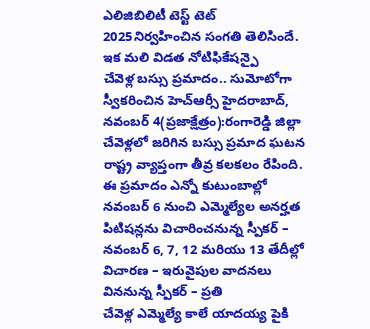ఎలిజిబిలిటీ టెస్ట్ టెట్ 2025నిర్వహించిన సంగతి తెలిసిందే. ఇక మలి విడత నోటిఫికేషన్పై
చేవెళ్ల బస్సు ప్రమాదం.. సుమోటోగా స్వీకరించిన హెచ్ఆర్సీ హైదరాబాద్, నవంబర్ 4(ప్రజాక్షేత్రం):రంగారెడ్డి జిల్లా చేవెళ్లలో జరిగిన బస్సు ప్రమాద ఘటన రాష్ట్ర వ్యాప్తంగా తీవ్ర కలకలం రేపింది. ఈ ప్రమాదం ఎన్నో కుటుంబాల్లో
నవంబర్ 6 నుంచి ఎమ్మెల్యేల అనర్హత పిటిషన్లను విచారించనున్న స్పీకర్ – నవంబర్ 6, 7, 12 మరియు 13 తేదీల్లో విచారణ – ఇరువైపుల వాదనలు విననున్న స్పీకర్ – ప్రతి
చేవెళ్ల ఎమ్మెల్యే కాలే యాదయ్య పైకి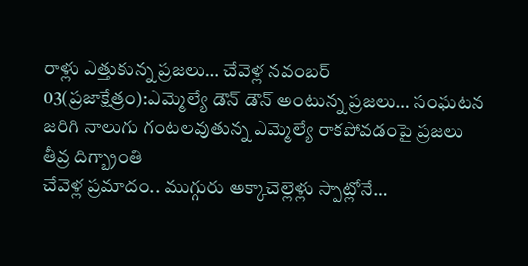రాళ్లు ఎత్తుకున్న ప్రజలు… చేవెళ్ల నవంబర్ 03(ప్రజాక్షేత్రం):ఎమ్మెల్యే డౌన్ డౌన్ అంటున్న ప్రజలు… సంఘటన జరిగి నాలుగు గంటలవుతున్న ఎమ్మెల్యే రాకపోవడంపై ప్రజలు తీవ్ర దిగ్బ్రాంతి
చేవెళ్ల ప్రమాదం.. ముగ్గురు అక్కాచెల్లెళ్లు స్పాట్లోనే…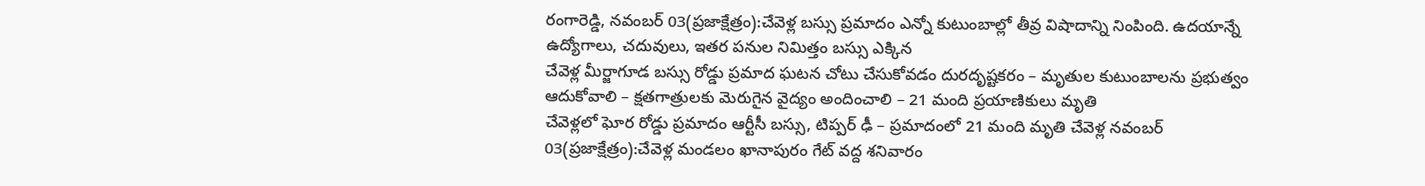రంగారెడ్డి, నవంబర్ 03(ప్రజాక్షేత్రం):చేవెళ్ల బస్సు ప్రమాదం ఎన్నో కుటుంబాల్లో తీవ్ర విషాదాన్ని నింపింది. ఉదయాన్నే ఉద్యోగాలు, చదువులు, ఇతర పనుల నిమిత్తం బస్సు ఎక్కిన
చేవెళ్ల మీర్జాగూడ బస్సు రోడ్డు ప్రమాద ఘటన చోటు చేసుకోవడం దురదృష్టకరం – మృతుల కుటుంబాలను ప్రభుత్వం ఆదుకోవాలి – క్షతగాత్రులకు మెరుగైన వైద్యం అందించాలి – 21 మంది ప్రయాణికులు మృతి
చేవెళ్లలో ఘోర రోడ్డు ప్రమాదం ఆర్టీసీ బస్సు, టిప్పర్ ఢీ – ప్రమాదంలో 21 మంది మృతి చేవెళ్ల నవంబర్ 03(ప్రజాక్షేత్రం):చేవెళ్ల మండలం ఖానాపురం గేట్ వద్ద శనివారం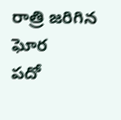రాత్రి జరిగిన ఘోర
పదో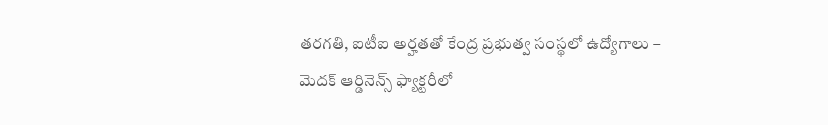తరగతి, ఐటీఐ అర్హతతో కేంద్ర ప్రభుత్వ సంస్థలో ఉద్యోగాలు – మెదక్ ఆర్డినెన్స్ ఫ్యాక్టరీలో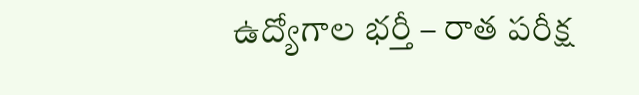ఉద్యోగాల భర్తీ – రాత పరీక్ష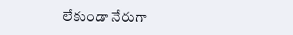లేకుండా నేరుగా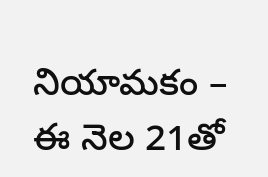నియామకం – ఈ నెల 21తో